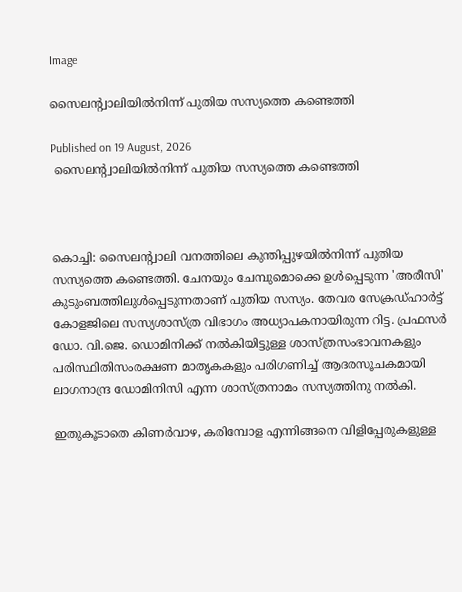Image

സൈലന്റ്വാലിയില്‍നിന്ന് പുതിയ സസ്യത്തെ കണ്ടെത്തി

Published on 19 August, 2026
 സൈലന്റ്വാലിയില്‍നിന്ന് പുതിയ സസ്യത്തെ കണ്ടെത്തി



കൊച്ചി: സൈലന്റ്വാലി വനത്തിലെ കുന്തിപ്പുഴയില്‍നിന്ന് പുതിയ സസ്യത്തെ കണ്ടെത്തി. ചേനയും ചേമ്പുമൊക്കെ ഉള്‍പ്പെടുന്ന 'അരീസി' കുടുംബത്തിലുള്‍പ്പെടുന്നതാണ് പുതിയ സസ്യം. തേവര സേക്രഡ്ഹാര്‍ട്ട് കോളജിലെ സസ്യശാസ്ത്ര വിഭാഗം അധ്യാപകനായിരുന്ന റിട്ട. പ്രഫസര്‍ ഡോ. വി.ജെ. ഡൊമിനിക്ക് നല്‍കിയിട്ടുള്ള ശാസ്ത്രസംഭാവനകളും പരിസ്ഥിതിസംരക്ഷണ മാതൃകകളും പരിഗണിച്ച് ആദരസൂചകമായി ലാഗനാന്ദ്ര ഡോമിനിസി എന്ന ശാസ്ത്രനാമം സസ്യത്തിനു നല്‍കി.

ഇതുകൂടാതെ കിണര്‍വാഴ, കരിമ്പോള എന്നിങ്ങനെ വിളിപ്പേരുകളുള്ള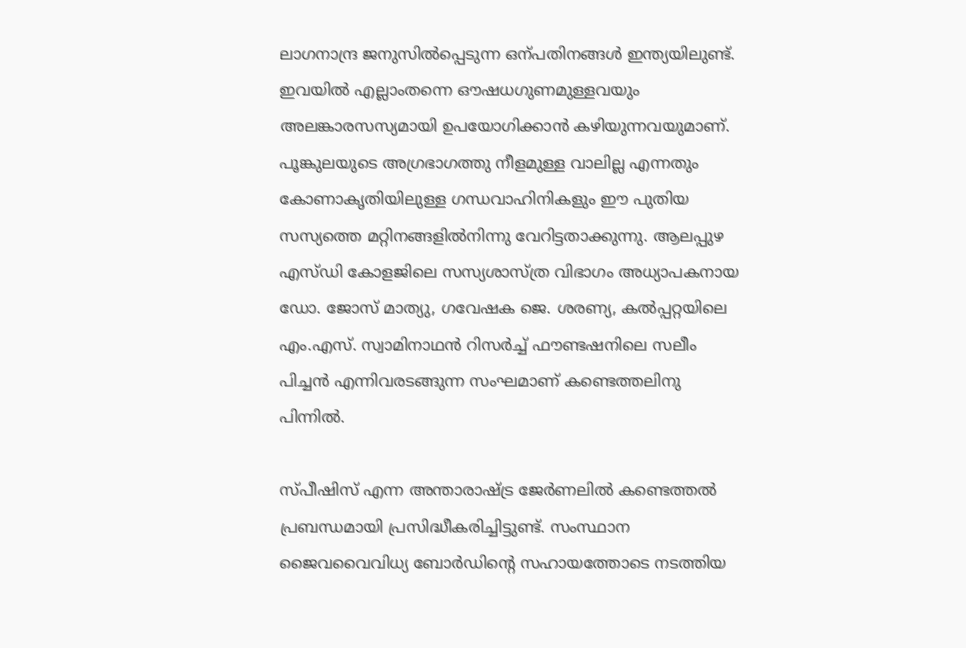ലാഗനാന്ദ്ര ജനുസില്‍പ്പെടുന്ന ഒന്പതിനങ്ങള്‍ ഇന്ത്യയിലുണ്ട്. ഇവയില്‍ എല്ലാംതന്നെ ഔഷധഗുണമുള്ളവയും അലങ്കാരസസ്യമായി ഉപയോഗിക്കാന്‍ കഴിയുന്നവയുമാണ്. പൂങ്കുലയുടെ അഗ്രഭാഗത്തു നീളമുള്ള വാലില്ല എന്നതും കോണാകൃതിയിലുള്ള ഗന്ധവാഹിനികളും ഈ പുതിയ സസ്യത്തെ മറ്റിനങ്ങളില്‍നിന്നു വേറിട്ടതാക്കുന്നു. ആലപ്പുഴ എസ്ഡി കോളജിലെ സസ്യശാസ്ത്ര വിഭാഗം അധ്യാപകനായ ഡോ. ജോസ് മാത്യു, ഗവേഷക ജെ. ശരണ്യ, കല്‍പ്പറ്റയിലെ എം.എസ്. സ്വാമിനാഥന്‍ റിസര്‍ച്ച് ഫൗണ്ടഷനിലെ സലീം പിച്ചന്‍ എന്നിവരടങ്ങുന്ന സംഘമാണ് കണ്ടെത്തലിനു പിന്നില്‍.

സ്പീഷിസ് എന്ന അന്താരാഷ്ട്ര ജേര്‍ണലില്‍ കണ്ടെത്തല്‍ പ്രബന്ധമായി പ്രസിദ്ധീകരിച്ചിട്ടുണ്ട്. സംസ്ഥാന ജൈവവൈവിധ്യ ബോര്‍ഡിന്റെ സഹായത്തോടെ നടത്തിയ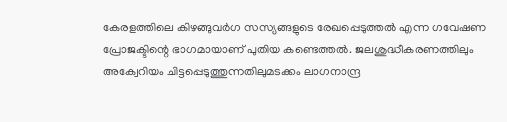കേരളത്തിലെ കിഴങ്ങുവര്‍ഗ സസ്യങ്ങളുടെ രേഖപ്പെടുത്തല്‍ എന്ന ഗവേഷണ പ്രോജക്ടിന്റെ ഭാഗമായാണ് പുതിയ കണ്ടെത്തല്‍. ജലശുദ്ധീകരണത്തിലും അക്വേറിയം ചിട്ടപ്പെടുത്തുന്നതിലുമടക്കം ലാഗനാന്ദ്ര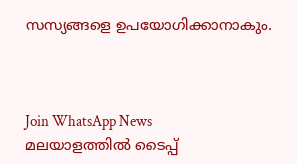സസ്യങ്ങളെ ഉപയോഗിക്കാനാകും.



Join WhatsApp News
മലയാളത്തില്‍ ടൈപ്പ്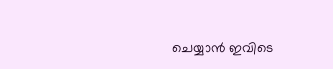ചെയ്യാന്‍ ഇവിടെ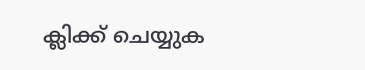ക്ലിക്ക് ചെയ്യുക